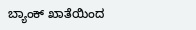ಬ್ಯಾಂಕ್ ಖಾತೆಯಿಂದ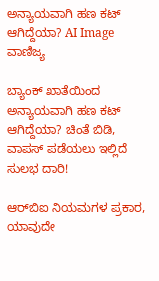ಅನ್ಯಾಯವಾಗಿ ಹಣ ಕಟ್ ಆಗಿದ್ದೆಯಾ? AI Image
ವಾಣಿಜ್ಯ

ಬ್ಯಾಂಕ್ ಖಾತೆಯಿಂದ ಅನ್ಯಾಯವಾಗಿ ಹಣ ಕಟ್ ಆಗಿದ್ದೆಯಾ? ಚಿಂತೆ ಬಿಡಿ, ವಾಪಸ್ ಪಡೆಯಲು ಇಲ್ಲಿದೆ ಸುಲಭ ದಾರಿ!

ಆರ್‌ಬಿಐ ನಿಯಮಗಳ ಪ್ರಕಾರ, ಯಾವುದೇ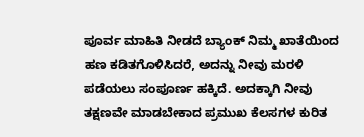ಪೂರ್ವ ಮಾಹಿತಿ ನೀಡದೆ ಬ್ಯಾಂಕ್ ನಿಮ್ಮ ಖಾತೆಯಿಂದ ಹಣ ಕಡಿತಗೊಳಿಸಿದರೆ, ಅದನ್ನು ನೀವು ಮರಳಿ ಪಡೆಯಲು ಸಂಪೂರ್ಣ ಹಕ್ಕಿದೆ. ಅದಕ್ಕಾಗಿ ನೀವು ತಕ್ಷಣವೇ ಮಾಡಬೇಕಾದ ಪ್ರಮುಖ ಕೆಲಸಗಳ ಕುರಿತ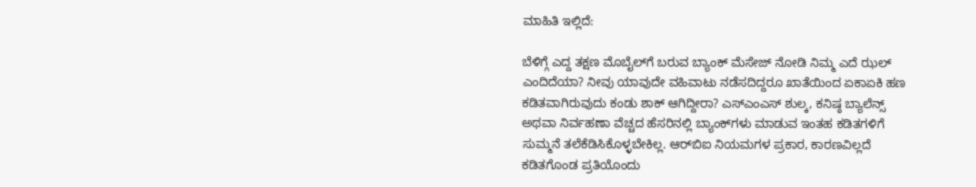ಮಾಹಿತಿ ಇಲ್ಲಿದೆ:

ಬೆಳಿಗ್ಗೆ ಎದ್ದ ತಕ್ಷಣ ಮೊಬೈಲ್‌ಗೆ ಬರುವ ಬ್ಯಾಂಕ್ ಮೆಸೇಜ್ ನೋಡಿ ನಿಮ್ಮ ಎದೆ ಝಲ್ ಎಂದಿದೆಯಾ? ನೀವು ಯಾವುದೇ ವಹಿವಾಟು ನಡೆಸದಿದ್ದರೂ ಖಾತೆಯಿಂದ ಏಕಾಏಕಿ ಹಣ ಕಡಿತವಾಗಿರುವುದು ಕಂಡು ಶಾಕ್ ಆಗಿದ್ದೀರಾ? ಎಸ್‌ಎಂಎಸ್ ಶುಲ್ಕ, ಕನಿಷ್ಠ ಬ್ಯಾಲೆನ್ಸ್ ಅಥವಾ ನಿರ್ವಹಣಾ ವೆಚ್ಚದ ಹೆಸರಿನಲ್ಲಿ ಬ್ಯಾಂಕ್‌ಗಳು ಮಾಡುವ ಇಂತಹ ಕಡಿತಗಳಿಗೆ ಸುಮ್ಮನೆ ತಲೆಕೆಡಿಸಿಕೊಳ್ಳಬೇಕಿಲ್ಲ. ಆರ್‌ಬಿಐ ನಿಯಮಗಳ ಪ್ರಕಾರ, ಕಾರಣವಿಲ್ಲದೆ ಕಡಿತಗೊಂಡ ಪ್ರತಿಯೊಂದು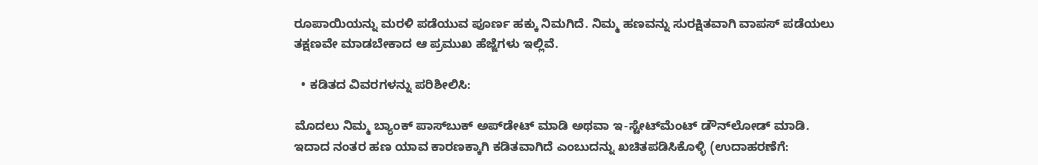ರೂಪಾಯಿಯನ್ನು ಮರಳಿ ಪಡೆಯುವ ಪೂರ್ಣ ಹಕ್ಕು ನಿಮಗಿದೆ. ನಿಮ್ಮ ಹಣವನ್ನು ಸುರಕ್ಷಿತವಾಗಿ ವಾಪಸ್ ಪಡೆಯಲು ತಕ್ಷಣವೇ ಮಾಡಬೇಕಾದ ಆ ಪ್ರಮುಖ ಹೆಜ್ಜೆಗಳು ಇಲ್ಲಿವೆ.

  • ಕಡಿತದ ವಿವರಗಳನ್ನು ಪರಿಶೀಲಿಸಿ:

ಮೊದಲು ನಿಮ್ಮ ಬ್ಯಾಂಕ್ ಪಾಸ್‌ಬುಕ್ ಅಪ್‌ಡೇಟ್ ಮಾಡಿ ಅಥವಾ ಇ-ಸ್ಟೇಟ್‌ಮೆಂಟ್ ಡೌನ್‌ಲೋಡ್ ಮಾಡಿ. ಇದಾದ ನಂತರ ಹಣ ಯಾವ ಕಾರಣಕ್ಕಾಗಿ ಕಡಿತವಾಗಿದೆ ಎಂಬುದನ್ನು ಖಚಿತಪಡಿಸಿಕೊಳ್ಳಿ (ಉದಾಹರಣೆಗೆ: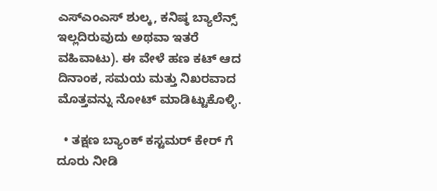ಎಸ್‌ಎಂಎಸ್ ಶುಲ್ಕ, ಕನಿಷ್ಠ ಬ್ಯಾಲೆನ್ಸ್ ಇಲ್ಲದಿರುವುದು ಅಥವಾ ಇತರೆ ವಹಿವಾಟು). ಈ ವೇಳೆ ಹಣ ಕಟ್ ಆದ ದಿನಾಂಕ, ಸಮಯ ಮತ್ತು ನಿಖರವಾದ ಮೊತ್ತವನ್ನು ನೋಟ್ ಮಾಡಿಟ್ಟುಕೊಳ್ಳಿ.

  • ತಕ್ಷಣ ಬ್ಯಾಂಕ್ ಕಸ್ಟಮರ್ ಕೇರ್ ಗೆ ದೂರು ನೀಡಿ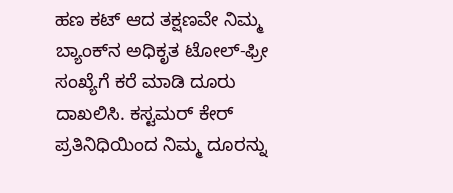ಹಣ ಕಟ್ ಆದ ತಕ್ಷಣವೇ ನಿಮ್ಮ ಬ್ಯಾಂಕ್‌ನ ಅಧಿಕೃತ ಟೋಲ್-ಫ್ರೀ ಸಂಖ್ಯೆಗೆ ಕರೆ ಮಾಡಿ ದೂರು ದಾಖಲಿಸಿ. ಕಸ್ಟಮರ್ ಕೇರ್ ಪ್ರತಿನಿಧಿಯಿಂದ ನಿಮ್ಮ ದೂರನ್ನು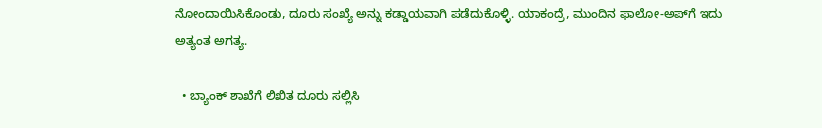ನೋಂದಾಯಿಸಿಕೊಂಡು, ದೂರು ಸಂಖ್ಯೆ ಅನ್ನು ಕಡ್ಡಾಯವಾಗಿ ಪಡೆದುಕೊಳ್ಳಿ. ಯಾಕಂದ್ರೆ, ಮುಂದಿನ ಫಾಲೋ-ಅಪ್‌ಗೆ ಇದು ಅತ್ಯಂತ ಅಗತ್ಯ.

  • ಬ್ಯಾಂಕ್ ಶಾಖೆಗೆ ಲಿಖಿತ ದೂರು ಸಲ್ಲಿಸಿ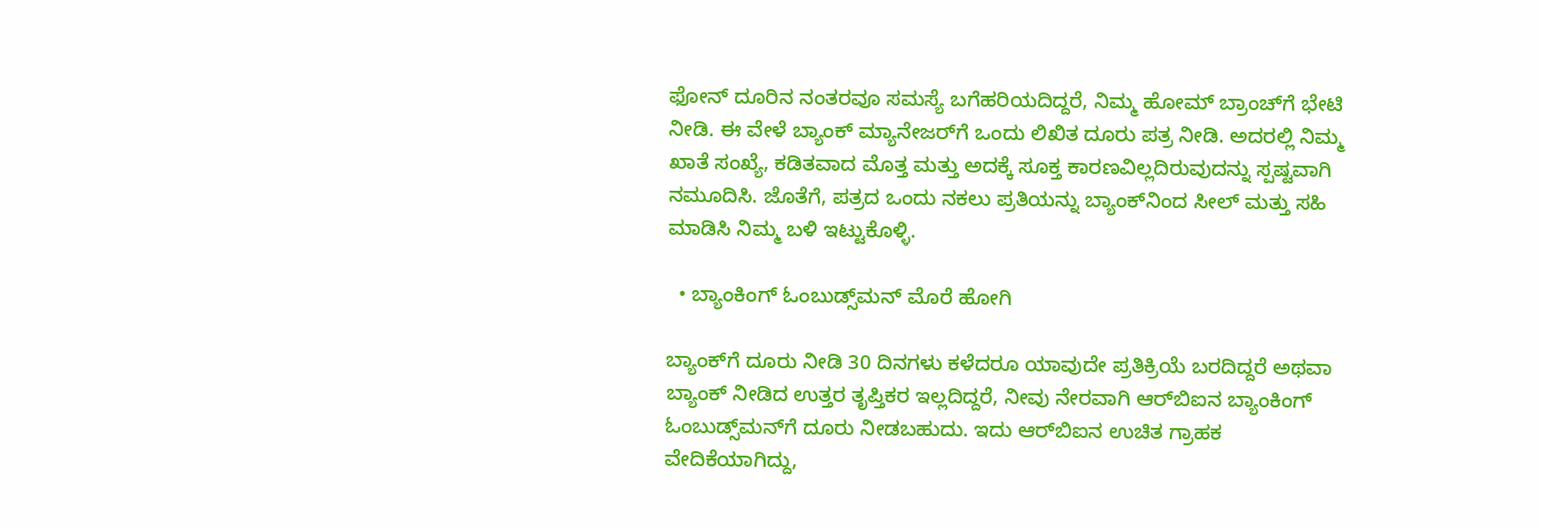ಫೋನ್ ದೂರಿನ ನಂತರವೂ ಸಮಸ್ಯೆ ಬಗೆಹರಿಯದಿದ್ದರೆ, ನಿಮ್ಮ ಹೋಮ್ ಬ್ರಾಂಚ್‌ಗೆ ಭೇಟಿ ನೀಡಿ. ಈ ವೇಳೆ ಬ್ಯಾಂಕ್ ಮ್ಯಾನೇಜರ್‌ಗೆ ಒಂದು ಲಿಖಿತ ದೂರು ಪತ್ರ ನೀಡಿ. ಅದರಲ್ಲಿ ನಿಮ್ಮ ಖಾತೆ ಸಂಖ್ಯೆ, ಕಡಿತವಾದ ಮೊತ್ತ ಮತ್ತು ಅದಕ್ಕೆ ಸೂಕ್ತ ಕಾರಣವಿಲ್ಲದಿರುವುದನ್ನು ಸ್ಪಷ್ಟವಾಗಿ ನಮೂದಿಸಿ. ಜೊತೆಗೆ, ಪತ್ರದ ಒಂದು ನಕಲು ಪ್ರತಿಯನ್ನು ಬ್ಯಾಂಕ್‌ನಿಂದ ಸೀಲ್ ಮತ್ತು ಸಹಿ ಮಾಡಿಸಿ ನಿಮ್ಮ ಬಳಿ ಇಟ್ಟುಕೊಳ್ಳಿ.

  • ಬ್ಯಾಂಕಿಂಗ್ ಓಂಬುಡ್ಸ್‌ಮನ್ ಮೊರೆ ಹೋಗಿ

ಬ್ಯಾಂಕ್‌ಗೆ ದೂರು ನೀಡಿ 30 ದಿನಗಳು ಕಳೆದರೂ ಯಾವುದೇ ಪ್ರತಿಕ್ರಿಯೆ ಬರದಿದ್ದರೆ ಅಥವಾ ಬ್ಯಾಂಕ್ ನೀಡಿದ ಉತ್ತರ ತೃಪ್ತಿಕರ ಇಲ್ಲದಿದ್ದರೆ, ನೀವು ನೇರವಾಗಿ ಆರ್‌ಬಿಐನ ಬ್ಯಾಂಕಿಂಗ್ ಓಂಬುಡ್ಸ್‌ಮನ್‌ಗೆ ದೂರು ನೀಡಬಹುದು. ಇದು ಆರ್‌ಬಿಐನ ಉಚಿತ ಗ್ರಾಹಕ ವೇದಿಕೆಯಾಗಿದ್ದು,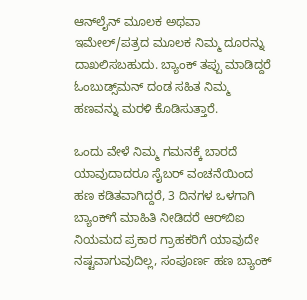ಆನ್‌ಲೈನ್ ಮೂಲಕ ಅಥವಾ ಇಮೇಲ್/ಪತ್ರದ ಮೂಲಕ ನಿಮ್ಮ ದೂರನ್ನು ದಾಖಲಿಸಬಹುದು. ಬ್ಯಾಂಕ್ ತಪ್ಪು ಮಾಡಿದ್ದರೆ ಓಂಬುಡ್ಸ್‌ಮನ್ ದಂಡ ಸಹಿತ ನಿಮ್ಮ ಹಣವನ್ನು ಮರಳಿ ಕೊಡಿಸುತ್ತಾರೆ.

ಒಂದು ವೇಳೆ ನಿಮ್ಮ ಗಮನಕ್ಕೆ ಬಾರದೆ ಯಾವುದಾದರೂ ಸೈಬರ್ ವಂಚನೆಯಿಂದ ಹಣ ಕಡಿತವಾಗಿದ್ದರೆ, 3 ದಿನಗಳ ಒಳಗಾಗಿ ಬ್ಯಾಂಕ್‌ಗೆ ಮಾಹಿತಿ ನೀಡಿದರೆ ಆರ್‌ಬಿಐ ನಿಯಮದ ಪ್ರಕಾರ ಗ್ರಾಹಕರಿಗೆ ಯಾವುದೇ ನಷ್ಟವಾಗುವುದಿಲ್ಲ, ಸಂಪೂರ್ಣ ಹಣ ಬ್ಯಾಂಕ್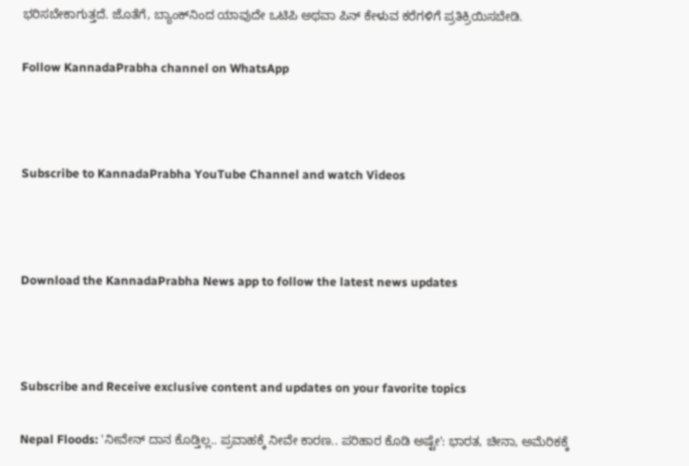ಭರಿಸಬೇಕಾಗುತ್ತದೆ. ಜೊತೆಗೆ, ಬ್ಯಾಂಕ್‌ನಿಂದ ಯಾವುದೇ ಒಟಿಪಿ ಅಥವಾ ಪಿನ್ ಕೇಳುವ ಕರೆಗಳಿಗೆ ಪ್ರತಿಕ್ರಿಯಿಸಬೇಡಿ.

Follow KannadaPrabha channel on WhatsApp



Subscribe to KannadaPrabha YouTube Channel and watch Videos



Download the KannadaPrabha News app to follow the latest news updates



Subscribe and Receive exclusive content and updates on your favorite topics

Nepal Floods: 'ನೀವೇನ್ ದಾನ ಕೊಡ್ತಿಲ್ಲ.. ಪ್ರವಾಹಕ್ಕೆ ನೀವೇ ಕಾರಣ.. ಪರಿಹಾರ ಕೊಡಿ ಅಷ್ಟೇ': ಭಾರತ, ಚೀನಾ, ಅಮೆರಿಕಕ್ಕೆ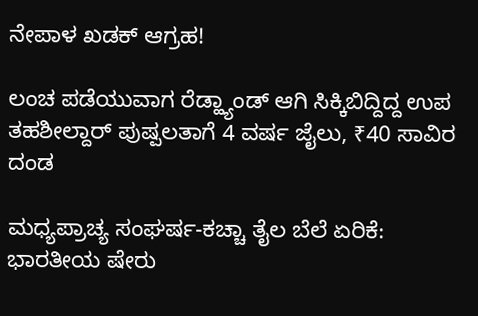ನೇಪಾಳ ಖಡಕ್ ಆಗ್ರಹ!

ಲಂಚ ಪಡೆಯುವಾಗ ರೆಡ್ಹ್ಯಾಂಡ್ ಆಗಿ ಸಿಕ್ಕಿಬಿದ್ದಿದ್ದ ಉಪ ತಹಶೀಲ್ದಾರ್‌ ಪುಷ್ಪಲತಾಗೆ 4 ವರ್ಷ ಜೈಲು, ₹40 ಸಾವಿರ ದಂಡ

ಮಧ್ಯಪ್ರಾಚ್ಯ ಸಂಘರ್ಷ-ಕಚ್ಚಾ ತೈಲ ಬೆಲೆ ಏರಿಕೆ: ಭಾರತೀಯ ಷೇರು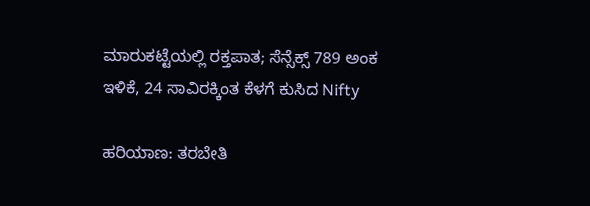ಮಾರುಕಟ್ಟೆಯಲ್ಲಿ ರಕ್ತಪಾತ; ಸೆನ್ಸೆಕ್ಸ್ 789 ಅಂಕ ಇಳಿಕೆ, 24 ಸಾವಿರಕ್ಕಿಂತ ಕೆಳಗೆ ಕುಸಿದ Nifty

ಹರಿಯಾಣ: ತರಬೇತಿ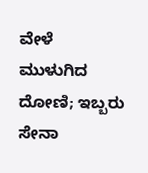ವೇಳೆ ಮುಳುಗಿದ ದೋಣಿ; ಇಬ್ಬರು ಸೇನಾ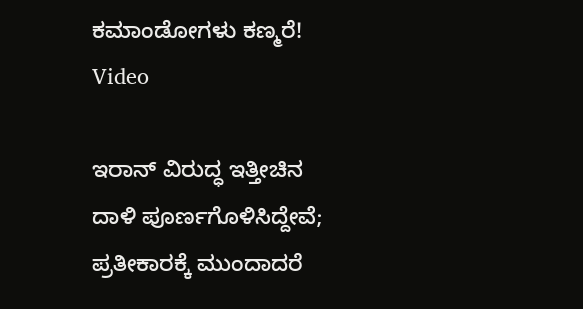ಕಮಾಂಡೋಗಳು ಕಣ್ಮರೆ! Video

ಇರಾನ್ ವಿರುದ್ಧ ಇತ್ತೀಚಿನ ದಾಳಿ ಪೂರ್ಣಗೊಳಿಸಿದ್ದೇವೆ; ಪ್ರತೀಕಾರಕ್ಕೆ ಮುಂದಾದರೆ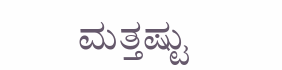ಮತ್ತಷ್ಟು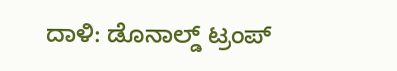ದಾಳಿ: ಡೊನಾಲ್ಡ್ ಟ್ರಂಪ್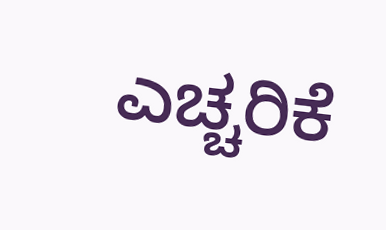ಎಚ್ಚರಿಕೆ